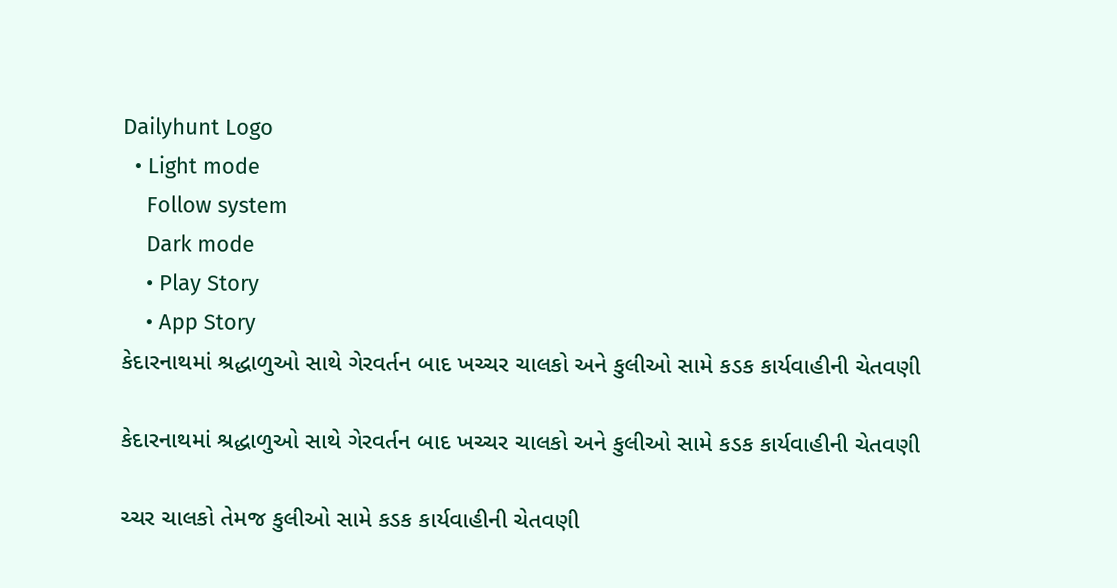Dailyhunt Logo
  • Light mode
    Follow system
    Dark mode
    • Play Story
    • App Story
કેદારનાથમાં શ્રદ્ધાળુઓ સાથે ગેરવર્તન બાદ ખચ્ચર ચાલકો અને કુલીઓ સામે કડક કાર્યવાહીની ચેતવણી

કેદારનાથમાં શ્રદ્ધાળુઓ સાથે ગેરવર્તન બાદ ખચ્ચર ચાલકો અને કુલીઓ સામે કડક કાર્યવાહીની ચેતવણી

ચ્ચર ચાલકો તેમજ કુલીઓ સામે કડક કાર્યવાહીની ચેતવણી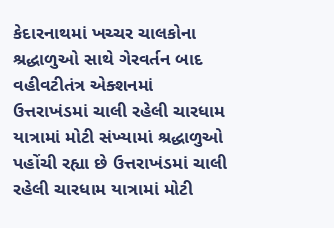કેદારનાથમાં ખચ્ચર ચાલકોના શ્રદ્ધાળુઓ સાથે ગેરવર્તન બાદ વહીવટીતંત્ર એક્શનમાં ઉત્તરાખંડમાં ચાલી રહેલી ચારધામ યાત્રામાં મોટી સંખ્યામાં શ્રદ્ધાળુઓ પહોંચી રહ્યા છે ઉત્તરાખંડમાં ચાલી રહેલી ચારધામ યાત્રામાં મોટી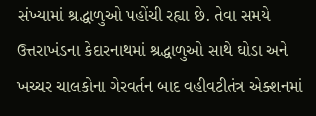સંખ્યામાં શ્રદ્ધાળુઓ પહોંચી રહ્યા છે. તેવા સમયે ઉત્તરાખંડના કેદારનાથમાં શ્રદ્ધાળુઓ સાથે ઘોડા અને ખચ્ચર ચાલકોના ગેરવર્તન બાદ વહીવટીતંત્ર એક્શનમાં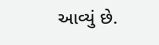આવ્યું છે.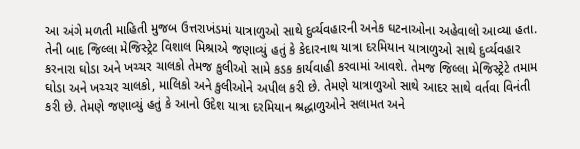આ અંગે મળતી માહિતી મુજબ ઉત્તરાખંડમાં યાત્રાળુઓ સાથે દુર્વ્યવહારની અનેક ઘટનાઓના અહેવાલો આવ્યા હતા. તેની બાદ જિલ્લા મેજિસ્ટ્રેટ વિશાલ મિશ્રાએ જણાવ્યું હતું કે કેદારનાથ યાત્રા દરમિયાન યાત્રાળુઓ સાથે દુર્વ્યવહાર કરનારા ઘોડા અને ખચ્ચર ચાલકો તેમજ કુલીઓ સામે કડક કાર્યવાહી કરવામાં આવશે. તેમજ જિલ્લા મેજિસ્ટ્રેટે તમામ ઘોડા અને ખચ્ચર ચાલકો, માલિકો અને કુલીઓને અપીલ કરી છે. તેમણે યાત્રાળુઓ સાથે આદર સાથે વર્તવા વિનંતી કરી છે. તેમણે જણાવ્યું હતું કે આનો ઉદેશ યાત્રા દરમિયાન શ્રદ્ધાળુઓને સલામત અને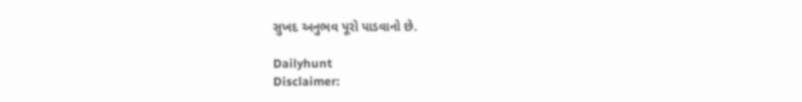સુખદ અનુભવ પૂરો પાડવાનો છે.

Dailyhunt
Disclaimer: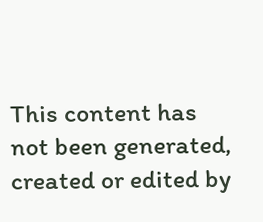This content has not been generated, created or edited by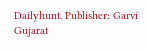Dailyhunt. Publisher: Garvi Gujarat